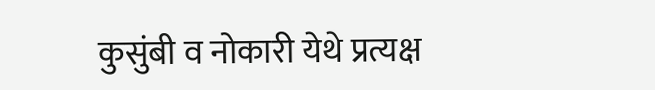कुसुंबी व नोकारी येथे प्रत्यक्ष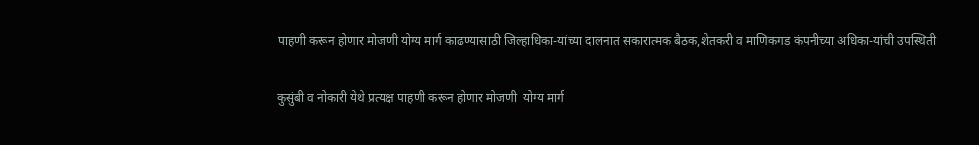पाहणी करून होणार मोजणी योग्य मार्ग काढण्यासाठी जिल्हाधिका-यांच्या दालनात सकारात्मक बैठक,शेतकरी व माणिकगड कंपनीच्या अधिका-यांची उपस्थिती

कुसुंबी व नोकारी येथे प्रत्यक्ष पाहणी करून होणार मोजणी  योग्य मार्ग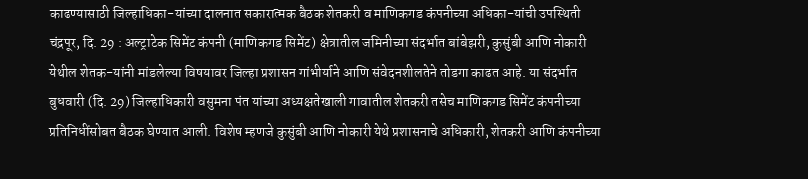काढण्यासाठी जिल्हाधिका-यांच्या दालनात सकारात्मक बैठक शेतकरी व माणिकगड कंपनीच्या अधिका-यांची उपस्थिती चंद्रपूर, दि. 29 : अल्ट्राटेक सिमेंट कंपनी (माणिकगड सिमेंट) क्षेत्रातील जमिनीच्या संदर्भात बांबेझरी, कुसुंबी आणि नोकारी येथील शेतक-यांनी मांडलेल्या विषयावर जिल्हा प्रशासन गांभीर्याने आणि संवेदनशीलतेने तोडगा काढत आहे. या संदर्भात बुधवारी (दि. 29) जिल्हाधिकारी वसुमना पंत यांच्या अध्यक्षतेखाली गावातील शेतकरी तसेच माणिकगड सिमेंट कंपनीच्या प्रतिनिधींसोबत बैठक घेण्यात आली. विशेष म्हणजे कुसुंबी आणि नोकारी येथे प्रशासनाचे अधिकारी, शेतकरी आणि कंपनीच्या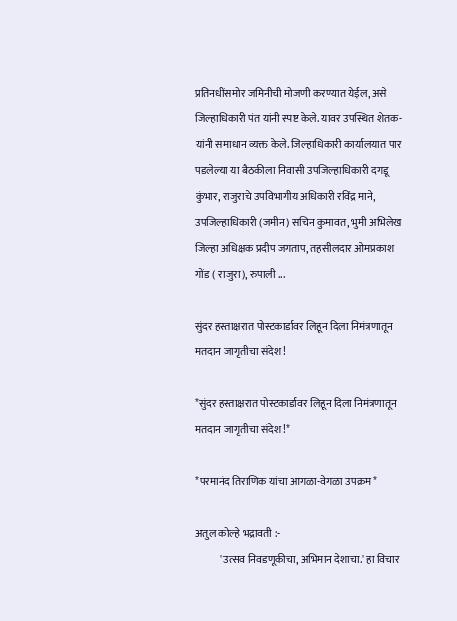प्रतिनधींसमोर जमिनीची मोजणी करण्यात येईल, असे जिल्हाधिकारी पंत यांनी स्पष्ट केले. यावर उपस्थित शेतक-यांनी समाधान व्यक्त केले. जिल्हाधिकारी कार्यालयात पार पडलेल्या या बैठकीला निवासी उपजिल्हाधिकारी दगडू कुंभार, राजुराचे उपविभागीय अधिकारी रविंद्र माने, उपजिल्हाधिकारी (जमीन) सचिन कुमावत, भुमी अभिलेख जिल्हा अधिक्षक प्रदीप जगताप, तहसीलदार ओमप्रकाश गोंड ( राजुरा), रुपाली ...

सुंदर हस्ताक्षरात पोस्टकार्डावर लिहून दिला निमंत्रणातून मतदान जागृतीचा संदेश !

*सुंदर हस्ताक्षरात पोस्टकार्डावर लिहून दिला निमंत्रणातून मतदान जागृतीचा संदेश !*

*परमानंद तिराणिक यांचा आगळा-वेगळा उपक्रम*

अतुल कोल्हे भद्रावती :-
            'उत्सव निवडणूकीचा, अभिमान देशाचा.' हा विचार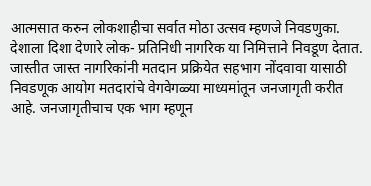आत्मसात करुन लोकशाहीचा सर्वात मोठा उत्सव म्हणजे निवडणुका. देशाला दिशा देणारे लोक- प्रतिनिधी नागरिक या निमित्ताने निवडूण देतात. जास्तीत जास्त नागरिकांनी मतदान प्रक्रियेत सहभाग नोंदवावा यासाठी निवडणूक आयोग मतदारांचे वेगवेगळ्या माध्यमांतून जनजागृती करीत आहे. जनजागृतीचाच एक भाग म्हणून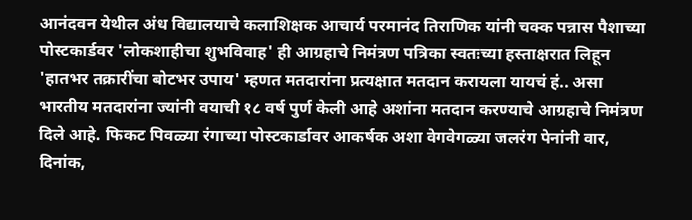आनंदवन येथील अंध विद्यालयाचे कलाशिक्षक आचार्य परमानंद तिराणिक यांनी चक्क पन्नास पैशाच्या पोस्टकार्डवर 'लोकशाहीचा शुभविवाह' ही आग्रहाचे निमंत्रण पत्रिका स्वतःच्या हस्ताक्षरात लिहून 'हातभर तक्रारींचा बोटभर उपाय' म्हणत मतदारांना प्रत्यक्षात मतदान करायला यायचं हं.. असा भारतीय मतदारांना ज्यांनी वयाची १८ वर्ष पुर्ण केली आहे अशांना मतदान करण्याचे आग्रहाचे निमंत्रण दिले आहे. फिकट पिवळ्या रंगाच्या पोस्टकार्डावर आकर्षक अशा वेगवेगळ्या जलरंग पेनांनी वार, दिनांक,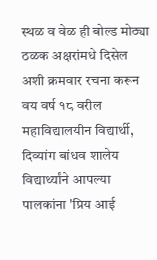स्थळ व वेळ ही बोल्ड मोठ्या ठळक अक्षरांमधे दिसेल अशी क्रमवार रचना करून वय वर्ष १८ वरील महाविद्यालयीन विद्यार्थी, दिव्यांग बांधव शालेय विद्यार्थ्यांने आपल्या पालकांना 'प्रिय आई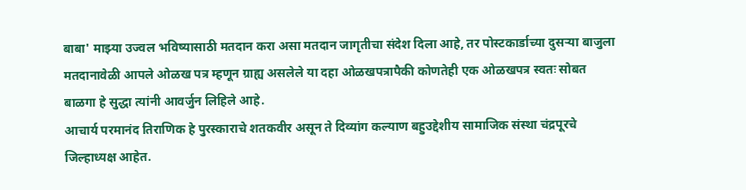बाबा' माझ्या उज्वल भविष्यासाठी मतदान करा असा मतदान जागृतीचा संदेश दिला आहे, तर पोस्टकार्डाच्या दुसऱ्या बाजुला मतदानावेळी आपले ओळख पत्र म्हणून ग्राह्य असलेले या दहा ओळखपत्रापैकी कोणतेही एक ओळखपत्र स्वतः सोबत बाळगा हे सुद्धा त्यांनी आवर्जुन लिहिले आहे.
आचार्य परमानंद तिराणिक हे पुरस्काराचे शतकवीर असून ते दिव्यांग कल्याण बहुउद्देशीय सामाजिक संस्था चंद्रपूरचे जिल्हाध्यक्ष आहेत.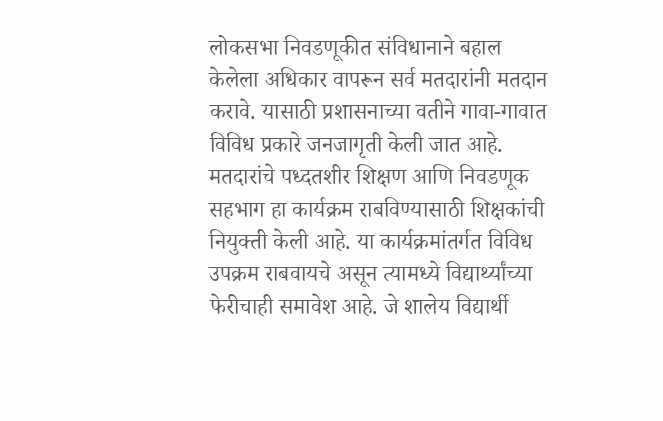लोकसभा निवडणूकीत संविधानाने बहाल केलेला अधिकार वापरून सर्व मतदारांनी मतदान करावे. यासाठी प्रशासनाच्या वतीने गावा-गावात विविध प्रकारे जनजागृती केली जात आहे. मतदारांचे पध्दतशीर शिक्षण आणि निवडणूक सहभाग हा कार्यक्रम राबविण्यासाठी शिक्षकांची नियुक्ती केली आहे. या कार्यक्रमांतर्गत विविध उपक्रम राबवायचे असून त्यामध्ये विद्यार्थ्यांच्या फेरीचाही समावेश आहे. जे शालेय विद्यार्थी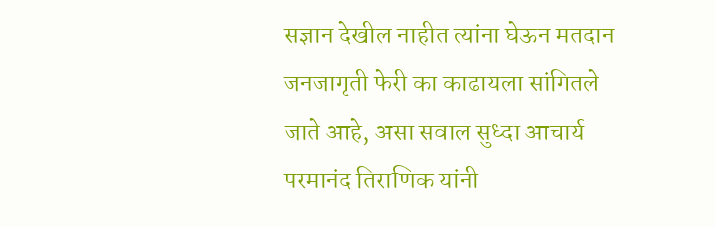सज्ञान देखील नाहीत त्यांना घेऊन मतदान जनजागृती फेरी का काढायला सांगितले जाते आहे, असा सवाल सुध्दा आचार्य परमानंद तिराणिक यांनी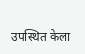उपस्थित केला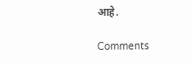आहे.

Comments